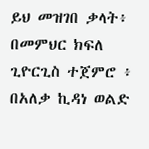ይህ መዝገበ ቃላት፥ በመምህር ክፍለ ጊዮርጊስ ተጀምሮ ፥ በአለቃ ኪዳነ ወልድ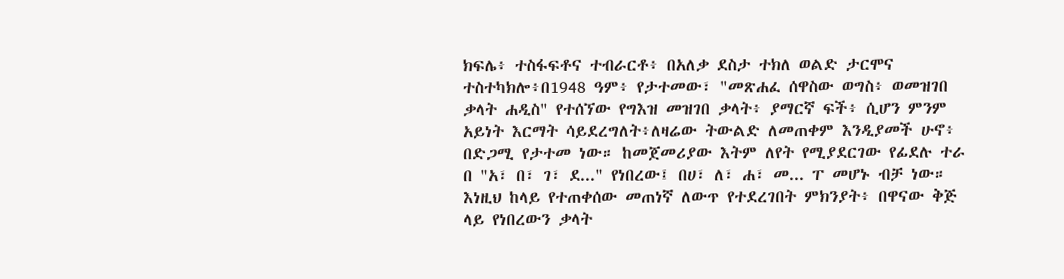ክፍሌ፥ ተስፋፍቶና ተብራርቶ፥ በአለቃ ደስታ ተክለ ወልድ ታርሞና ተስተካክሎ፥በ1948 ዓም፥ የታተመው፣ "መጽሐፈ ሰዋስው ወግስ፥ ወመዝገበ ቃላት ሐዲስ" የተሰኘው የግእዝ መዝገበ ቃላት፥ ያማርኛ ፍች፥ ሲሆን ምንም አይነት እርማት ሳይደረግለት፥ለዛሬው ትውልድ ለመጠቀም እንዲያመች ሁኖ፥ በድጋሚ የታተመ ነው። ከመጀመሪያው እትም ለየት የሚያደርገው የፊደሉ ተራ በ "አ፣ በ፣ ገ፣ ደ..." የነበረው፤ በሀ፣ ለ፣ ሐ፣ መ... ፐ መሆኑ ብቻ ነው። እነዚህ ከላይ የተጠቀሰው መጠነኛ ለውጥ የተደረገበት ምክንያት፥ በዋናው ቅጅ ላይ የነበረውን ቃላት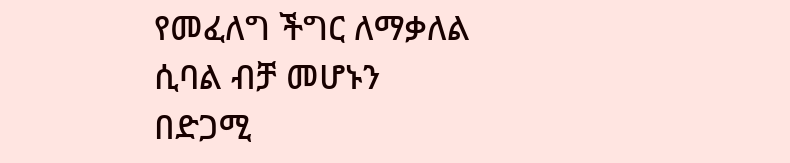የመፈለግ ችግር ለማቃለል ሲባል ብቻ መሆኑን በድጋሚ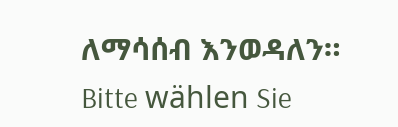ለማሳሰብ እንወዳለን።
Bitte wählen Sie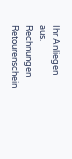Ihr Anliegen aus.
Rechnungen
Retourenschein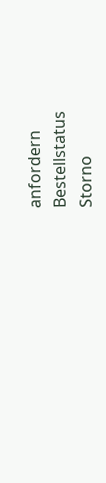anfordern
Bestellstatus
Storno